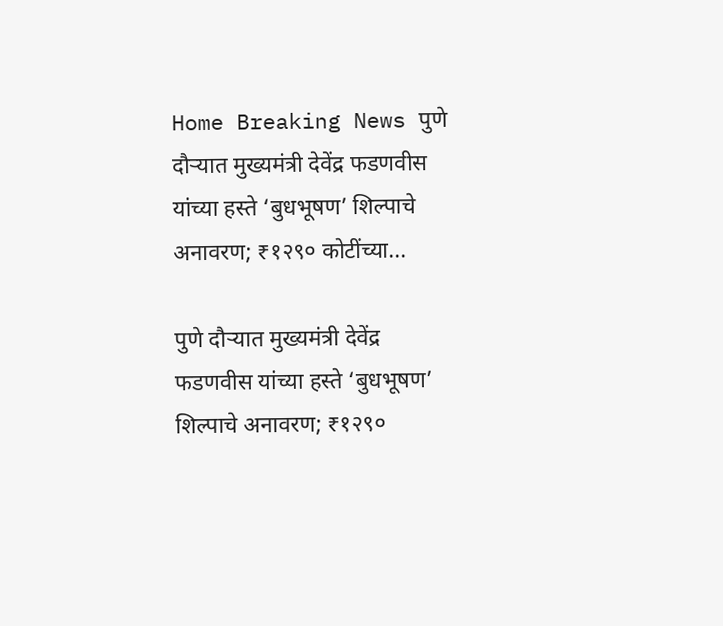Home Breaking News पुणे दौऱ्यात मुख्यमंत्री देवेंद्र फडणवीस यांच्या हस्ते ‘बुधभूषण’ शिल्पाचे अनावरण; ₹१२९० कोटींच्या...

पुणे दौऱ्यात मुख्यमंत्री देवेंद्र फडणवीस यांच्या हस्ते ‘बुधभूषण’ शिल्पाचे अनावरण; ₹१२९०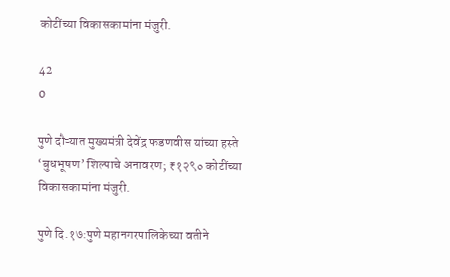कोटींच्या विकासकामांना मंजुरी.

42
0

पुणे दौऱ्यात मुख्यमंत्री देवेंद्र फडणवीस यांच्या हस्ते ‘बुधभूषण’ शिल्पाचे अनावरण; ₹१२९० कोटींच्या विकासकामांना मंजुरी.

पुणे दि.१७:पुणे महानगरपालिकेच्या वतीने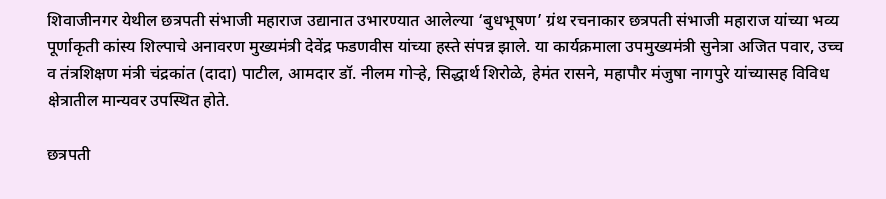शिवाजीनगर येथील छत्रपती संभाजी महाराज उद्यानात उभारण्यात आलेल्या ‘बुधभूषण’ ग्रंथ रचनाकार छत्रपती संभाजी महाराज यांच्या भव्य पूर्णाकृती कांस्य शिल्पाचे अनावरण मुख्यमंत्री देवेंद्र फडणवीस यांच्या हस्ते संपन्न झाले. या कार्यक्रमाला उपमुख्यमंत्री सुनेत्रा अजित पवार, उच्च व तंत्रशिक्षण मंत्री चंद्रकांत (दादा) पाटील, आमदार डॉ. नीलम गोऱ्हे, सिद्धार्थ शिरोळे, हेमंत रासने, महापौर मंजुषा नागपुरे यांच्यासह विविध क्षेत्रातील मान्यवर उपस्थित होते.

छत्रपती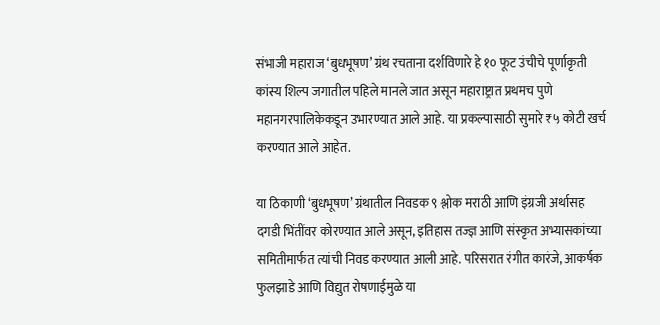संभाजी महाराज ‘बुधभूषण’ ग्रंथ रचताना दर्शविणारे हे १० फूट उंचीचे पूर्णाकृती कांस्य शिल्प जगातील पहिले मानले जात असून महाराष्ट्रात प्रथमच पुणे महानगरपालिकेकडून उभारण्यात आले आहे. या प्रकल्पासाठी सुमारे ₹५ कोटी खर्च करण्यात आले आहेत.

या ठिकाणी ‘बुधभूषण’ ग्रंथातील निवडक ९ श्लोक मराठी आणि इंग्रजी अर्थासह दगडी भिंतींवर कोरण्यात आले असून, इतिहास तज्ज्ञ आणि संस्कृत अभ्यासकांच्या समितीमार्फत त्यांची निवड करण्यात आली आहे. परिसरात रंगीत कारंजे, आकर्षक फुलझाडे आणि विद्युत रोषणाईमुळे या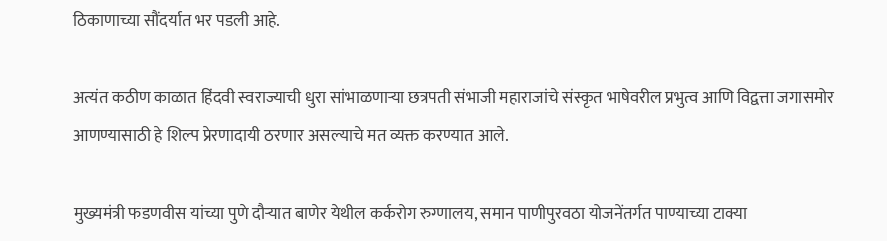ठिकाणाच्या सौंदर्यात भर पडली आहे.

अत्यंत कठीण काळात हिंदवी स्वराज्याची धुरा सांभाळणाऱ्या छत्रपती संभाजी महाराजांचे संस्कृत भाषेवरील प्रभुत्व आणि विद्वत्ता जगासमोर आणण्यासाठी हे शिल्प प्रेरणादायी ठरणार असल्याचे मत व्यक्त करण्यात आले.

मुख्यमंत्री फडणवीस यांच्या पुणे दौऱ्यात बाणेर येथील कर्करोग रुग्णालय, समान पाणीपुरवठा योजनेंतर्गत पाण्याच्या टाक्या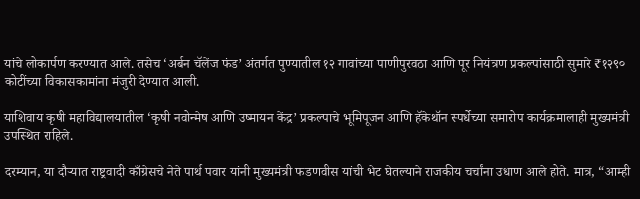यांचे लोकार्पण करण्यात आले. तसेच ‘अर्बन चॅलेंज फंड’ अंतर्गत पुण्यातील १२ गावांच्या पाणीपुरवठा आणि पूर नियंत्रण प्रकल्पांसाठी सुमारे ₹१२९० कोटींच्या विकासकामांना मंजुरी देण्यात आली.

याशिवाय कृषी महाविद्यालयातील ‘कृषी नवोन्मेष आणि उष्मायन केंद्र’ प्रकल्पाचे भूमिपूजन आणि हॅकेथॉन स्पर्धेच्या समारोप कार्यक्रमालाही मुख्यमंत्री उपस्थित राहिले.

दरम्यान, या दौऱ्यात राष्ट्रवादी काँग्रेसचे नेते पार्थ पवार यांनी मुख्यमंत्री फडणवीस यांची भेट घेतल्याने राजकीय चर्चांना उधाण आले होते. मात्र, “आम्ही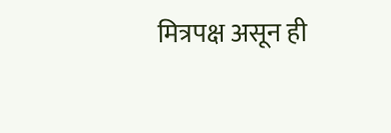मित्रपक्ष असून ही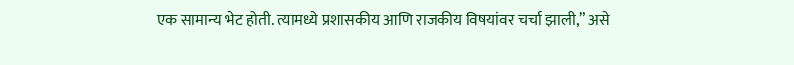एक सामान्य भेट होती. त्यामध्ये प्रशासकीय आणि राजकीय विषयांवर चर्चा झाली,” असे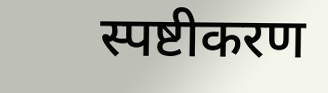स्पष्टीकरण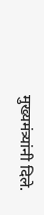मुख्यमंत्र्यांनी दिले.